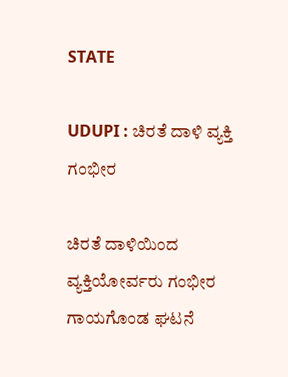STATE

UDUPI : ಚಿರತೆ ದಾಳಿ ವ್ಯಕ್ತಿ ಗಂಭೀರ

ಚಿರತೆ ದಾಳಿಯಿಂದ ವ್ಯಕ್ತಿಯೋರ್ವರು ಗಂಭೀರ ಗಾಯಗೊಂಡ ಘಟನೆ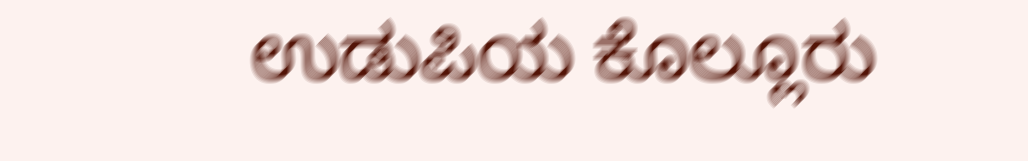ಉಡುಪಿಯ ಕೊಲ್ಲೂರು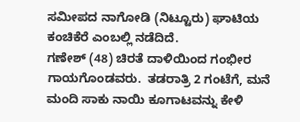ಸಮೀಪದ ನಾಗೋಡಿ (ನಿಟ್ಟೂರು) ಘಾಟಿಯ ಕಂಚಿಕೆರೆ ಎಂಬಲ್ಲಿ ನಡೆದಿದೆ.
ಗಣೇಶ್ (48) ಚಿರತೆ ದಾಳಿಯಿಂದ ಗಂಭೀರ ಗಾಯಗೊಂಡವರು.  ತಡರಾತ್ರಿ 2 ಗಂಟೆಗೆ, ಮನೆ ಮಂದಿ ಸಾಕು ನಾಯಿ ಕೂಗಾಟವನ್ನು ಕೇಳಿ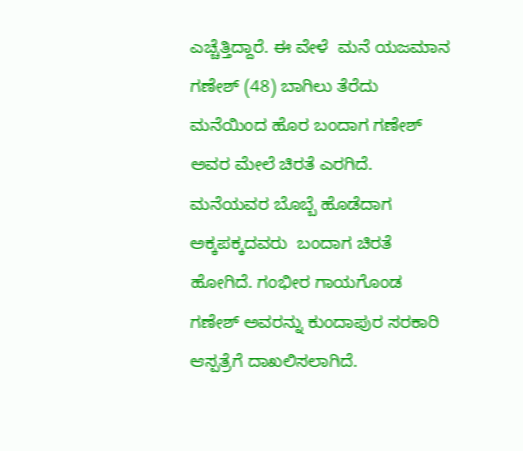ಎಚ್ಚೆತ್ತಿದ್ದಾರೆ. ಈ ವೇಳೆ  ಮನೆ ಯಜಮಾನ ಗಣೇಶ್ (48) ಬಾಗಿಲು ತೆರೆದು ಮನೆಯಿಂದ ಹೊರ ಬಂದಾಗ ಗಣೇಶ್ ಅವರ ಮೇಲೆ ಚಿರತೆ ಎರಗಿದೆ. ಮನೆಯವರ ಬೊಬ್ಬೆ ಹೊಡೆದಾಗ ಅಕ್ಕಪಕ್ಕದವರು  ಬಂದಾಗ ಚಿರತೆ  ಹೋಗಿದೆ. ಗಂಭೀರ ಗಾಯಗೊಂಡ ಗಣೇಶ್ ಅವರನ್ನು ಕುಂದಾಪುರ ಸರಕಾರಿ ಆಸ್ಪತ್ರೆಗೆ ದಾಖಲಿಸಲಾಗಿದೆ.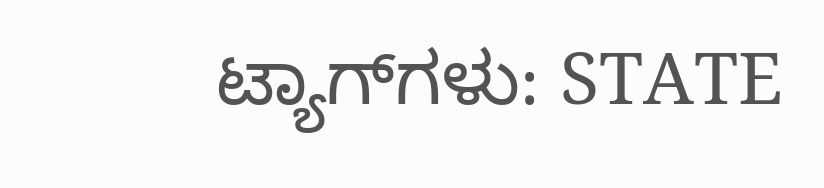ಟ್ಯಾಗ್‌ಗಳು: STATE